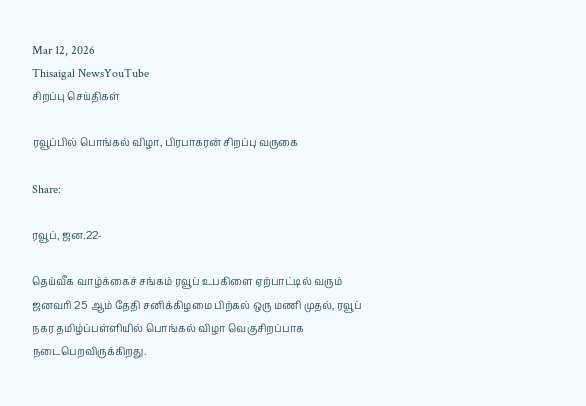Mar 12, 2026
Thisaigal NewsYouTube
சிறப்பு செய்திகள்

ரவூப்பில் பொங்கல் விழா, பிரபாகரன் சிறப்பு வருகை

Share:

ரவூப், ஜன.22-

தெய்வீக வாழ்க்கைச் சங்கம் ரவூப் உபகிளை ஏற்பாட்டில் வரும் ஜனவரி 25 ஆம் தேதி சனிக்கிழமை பிற்கல் ஒரு மணி முதல், ரவூப் நகர தமிழ்ப்பள்ளியில் பொங்கல் விழா வெகுசிறப்பாக நடைபெறவிருக்கிறது.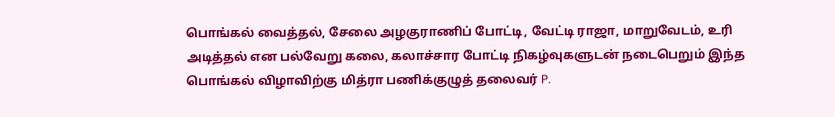பொங்கல் வைத்தல், சேலை அழகுராணிப் போட்டி, வேட்டி ராஜா, மாறுவேடம், உரி அடித்தல் என பல்வேறு கலை, கலாச்சார போட்டி நிகழ்வுகளுடன் நடைபெறும் இந்த பொங்கல் விழாவிற்கு மித்ரா பணிக்குழுத் தலைவர் P.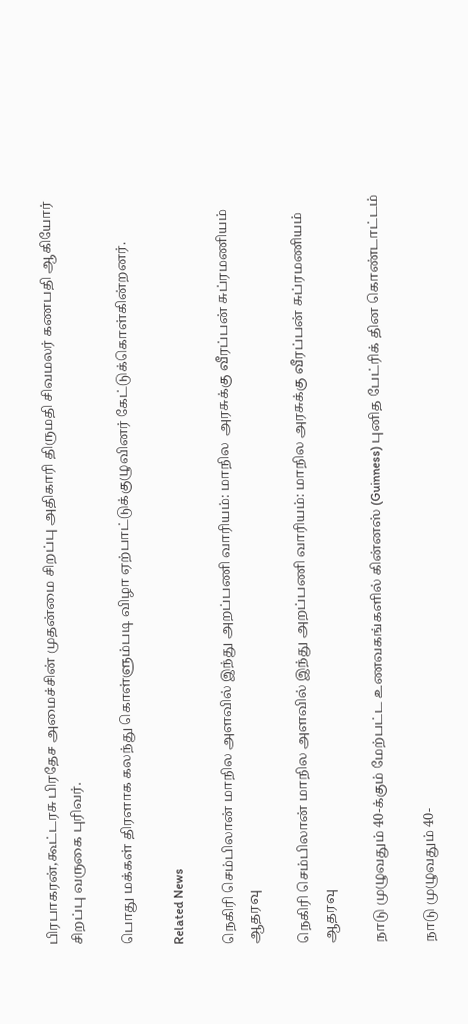பிரபாகரன்,கூட்டரசு பிரதேச அமைச்சின் முதன்மை சிறப்பு அதிகாரி திருமதி சிவமலர் கணபதி ஆகியோர் சிறப்பு வருகை புரிவர்.

பொது மக்கள் திரளாக கலந்து கொள்ளும்படி விழா ஏற்பாட்டுக்குழுவினர் கேட்டுக்கொள்கின்றனர்.

Related News

நெகிரி செம்பிலான் மாநில அளவில் இந்து அறப்பணி வாரியம்: மாநில  அரசுக்கு வீரப்பன் சுப்ரமணியம் ஆதரவு

நெகிரி செம்பிலான் மாநில அளவில் இந்து அறப்பணி வாரியம்: மாநில அரசுக்கு வீரப்பன் சுப்ரமணியம் ஆதரவு

நாடு முழுவதும் 40-க்கும் மேற்பட்ட உணவகங்களில் கின்னஸ் (Guinness) புனித பேட்ரிக் தின கொண்டாட்டம்

நாடு முழுவதும் 40-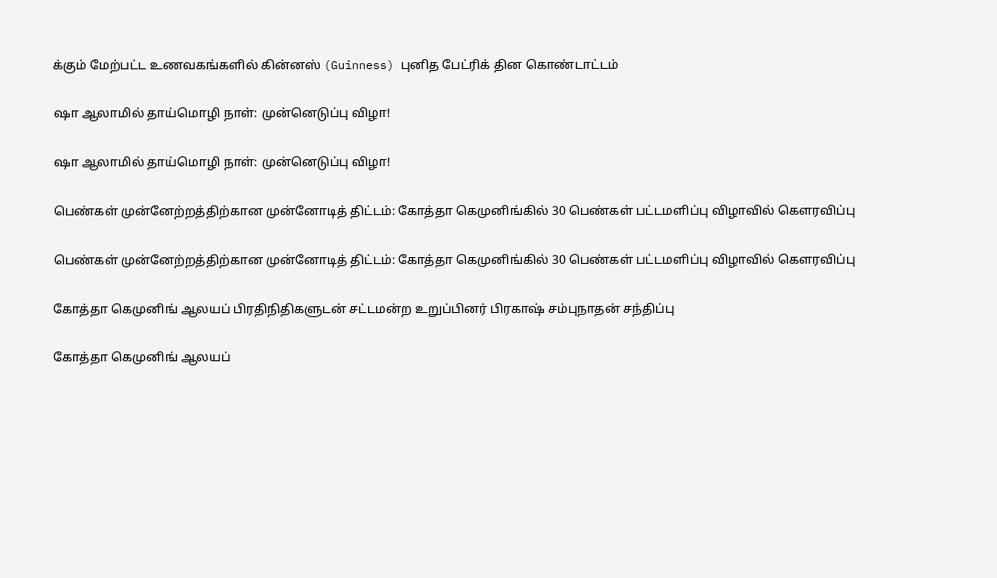க்கும் மேற்பட்ட உணவகங்களில் கின்னஸ் (Guinness) புனித பேட்ரிக் தின கொண்டாட்டம்

ஷா ஆலாமில் தாய்மொழி நாள்: முன்னெடுப்பு விழா!

ஷா ஆலாமில் தாய்மொழி நாள்: முன்னெடுப்பு விழா!

பெண்கள் முன்னேற்றத்திற்கான முன்னோடித் திட்டம்: கோத்தா கெமுனிங்கில் 30 பெண்கள் பட்டமளிப்பு விழாவில் கௌரவிப்பு

பெண்கள் முன்னேற்றத்திற்கான முன்னோடித் திட்டம்: கோத்தா கெமுனிங்கில் 30 பெண்கள் பட்டமளிப்பு விழாவில் கௌரவிப்பு

கோத்தா கெமுனிங் ஆலயப் பிரதிநிதிகளுடன் சட்டமன்ற உறுப்பினர் பிரகாஷ் சம்புநாதன் சந்திப்பு

கோத்தா கெமுனிங் ஆலயப்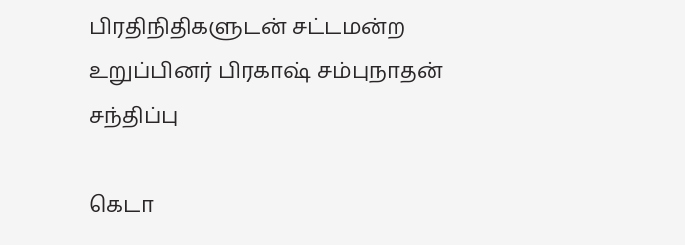பிரதிநிதிகளுடன் சட்டமன்ற உறுப்பினர் பிரகாஷ் சம்புநாதன் சந்திப்பு

கெடா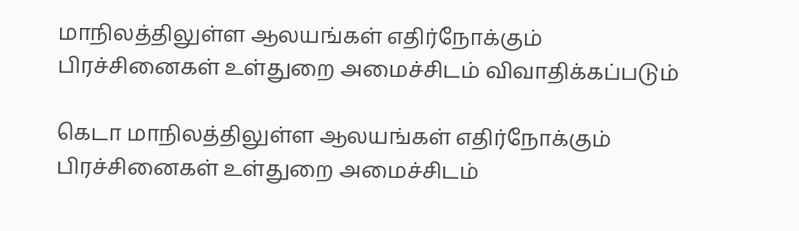மாநிலத்திலுள்ள ஆலயங்கள் எதிர்நோக்கும் பிரச்சினைகள் உள்துறை அமைச்சிடம் விவாதிக்கப்படும்

கெடா மாநிலத்திலுள்ள ஆலயங்கள் எதிர்நோக்கும் பிரச்சினைகள் உள்துறை அமைச்சிடம்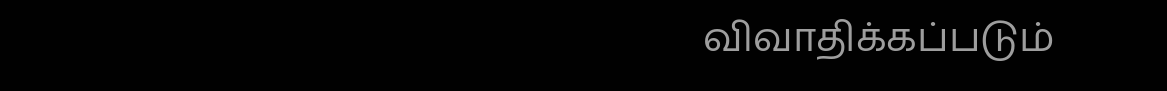விவாதிக்கப்படும்